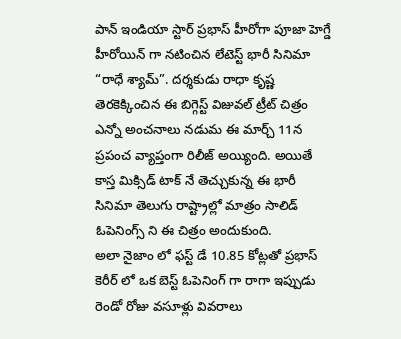పాన్ ఇండియా స్టార్ ప్రభాస్ హీరోగా పూజా హెగ్డే హీరోయిన్ గా నటించిన లేటెస్ట్ భారీ సినిమా “రాధే శ్యామ్”. దర్శకుడు రాధా కృష్ణ తెరకెక్కించిన ఈ బిగ్గెస్ట్ విజువల్ ట్రీట్ చిత్రం ఎన్నో అంచనాలు నడుమ ఈ మార్చ్ 11న ప్రపంచ వ్యాప్తంగా రిలీజ్ అయ్యింది. అయితే కాస్త మిక్సిడ్ టాక్ నే తెచ్చుకున్న ఈ భారీ సినిమా తెలుగు రాష్ట్రాల్లో మాత్రం సాలిడ్ ఓపెనింగ్స్ ని ఈ చిత్రం అందుకుంది.
అలా నైజాం లో ఫస్ట్ డే 10.85 కోట్లతో ప్రభాస్ కెరీర్ లో ఒక బెస్ట్ ఓపెనింగ్ గా రాగా ఇప్పుడు రెండో రోజు వసూళ్లు వివరాలు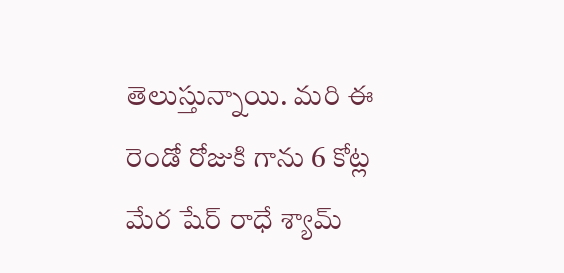తెలుస్తున్నాయి. మరి ఈ రెండో రోజుకి గాను 6 కోట్ల మేర షేర్ రాధే శ్యామ్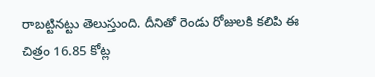రాబట్టినట్టు తెలుస్తుంది. దీనితో రెండు రోజులకి కలిపి ఈ చిత్రం 16.85 కోట్ల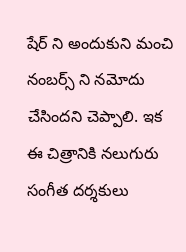షేర్ ని అందుకుని మంచి నంబర్స్ ని నమోదు చేసిందని చెప్పాలి. ఇక ఈ చిత్రానికి నలుగురు సంగీత దర్శకులు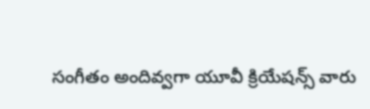సంగీతం అందివ్వగా యూవీ క్రియేషన్స్ వారు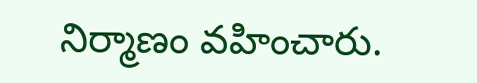నిర్మాణం వహించారు.